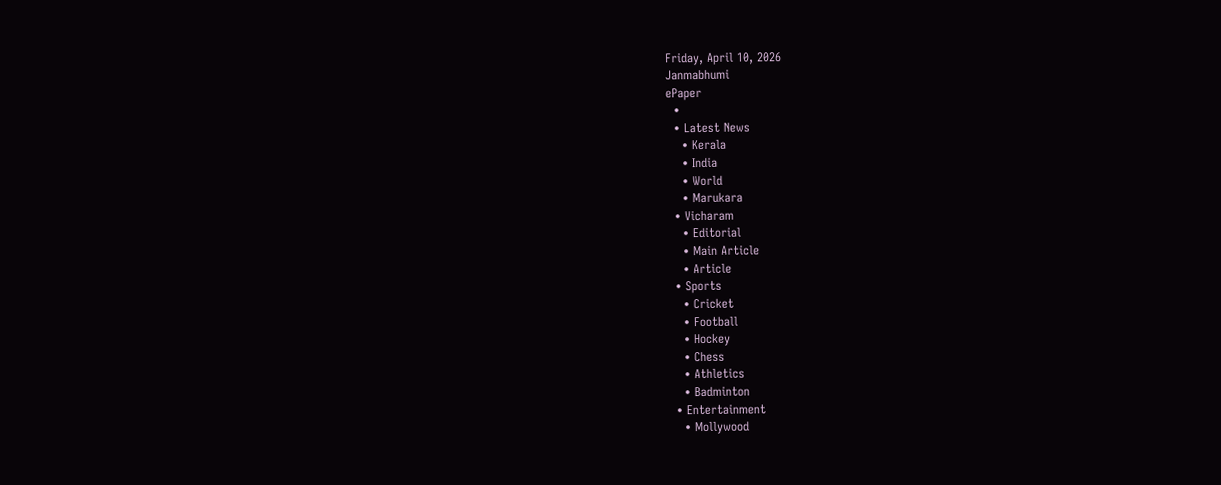Friday, April 10, 2026
Janmabhumi
ePaper
  •
  • Latest News
    • Kerala
    • India
    • World
    • Marukara
  • Vicharam
    • Editorial
    • Main Article
    • Article
  • Sports
    • Cricket
    • Football
    • Hockey
    • Chess
    • Athletics
    • Badminton
  • Entertainment
    • Mollywood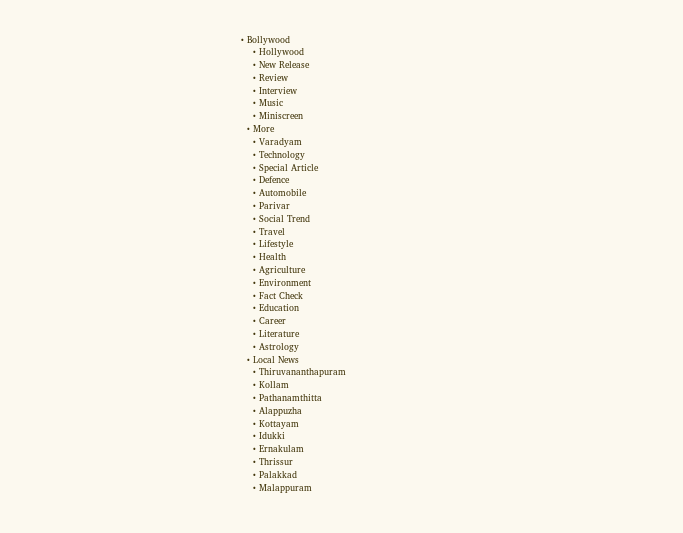• Bollywood
    • Hollywood
    • New Release
    • Review
    • Interview
    • Music
    • Miniscreen
  • More
    • Varadyam
    • Technology
    • Special Article
    • Defence
    • Automobile
    • Parivar
    • Social Trend
    • Travel
    • Lifestyle
    • Health
    • Agriculture
    • Environment
    • Fact Check
    • Education
    • Career
    • Literature
    • Astrology
  • Local News
    • Thiruvananthapuram
    • Kollam
    • Pathanamthitta
    • Alappuzha
    • Kottayam
    • Idukki
    • Ernakulam
    • Thrissur
    • Palakkad
    • Malappuram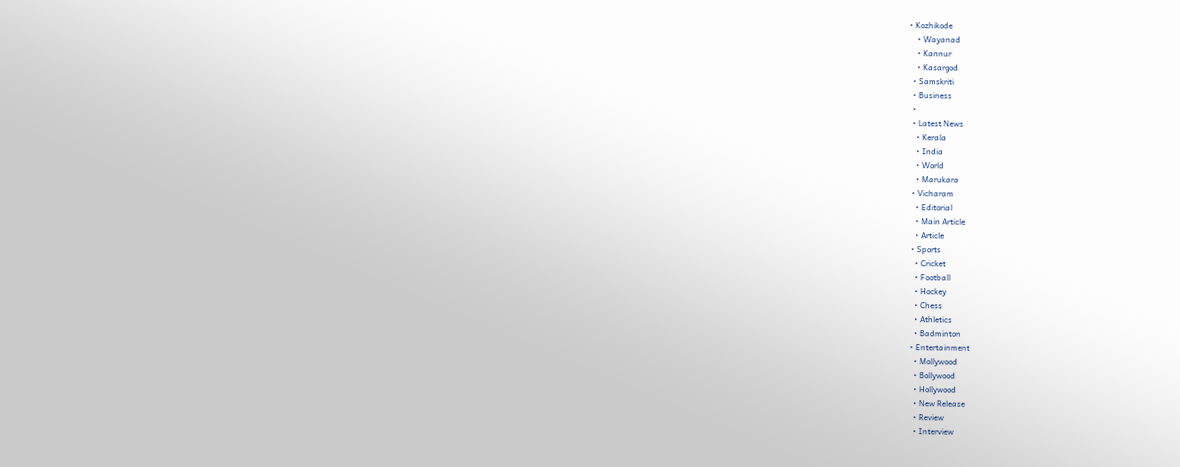• Kozhikode
    • Wayanad
    • Kannur
    • Kasargod
  • Samskriti
  • Business
  •
  • Latest News
    • Kerala
    • India
    • World
    • Marukara
  • Vicharam
    • Editorial
    • Main Article
    • Article
  • Sports
    • Cricket
    • Football
    • Hockey
    • Chess
    • Athletics
    • Badminton
  • Entertainment
    • Mollywood
    • Bollywood
    • Hollywood
    • New Release
    • Review
    • Interview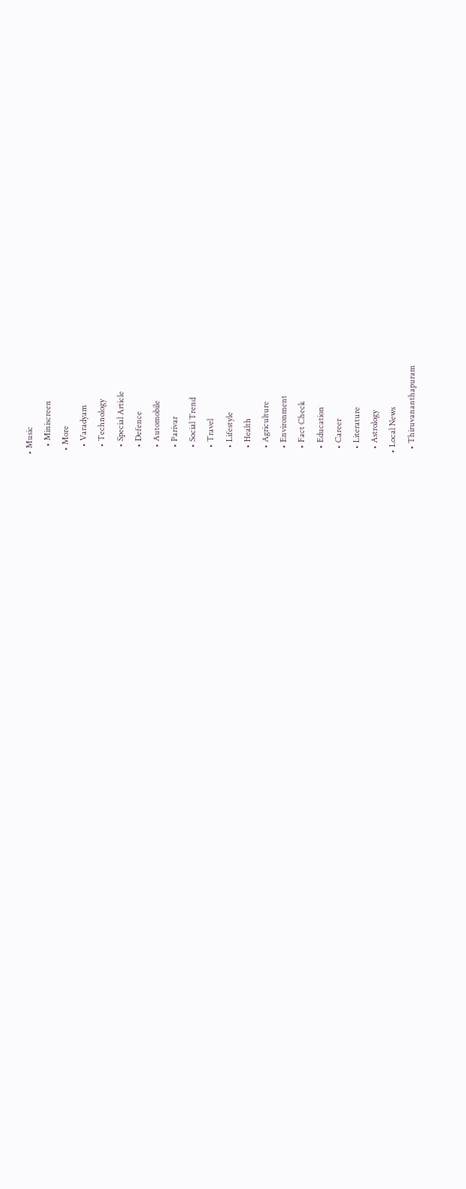• Music
    • Miniscreen
  • More
    • Varadyam
    • Technology
    • Special Article
    • Defence
    • Automobile
    • Parivar
    • Social Trend
    • Travel
    • Lifestyle
    • Health
    • Agriculture
    • Environment
    • Fact Check
    • Education
    • Career
    • Literature
    • Astrology
  • Local News
    • Thiruvananthapuram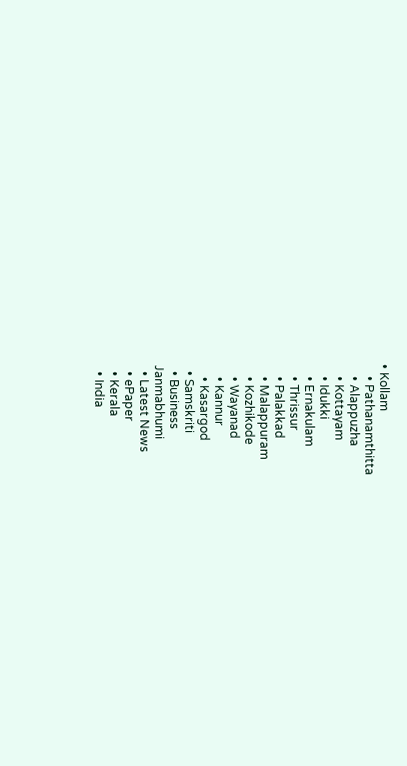• Kollam
    • Pathanamthitta
    • Alappuzha
    • Kottayam
    • Idukki
    • Ernakulam
    • Thrissur
    • Palakkad
    • Malappuram
    • Kozhikode
    • Wayanad
    • Kannur
    • Kasargod
  • Samskriti
  • Business
Janmabhumi
  • Latest News
  • ePaper
  • Kerala
  • India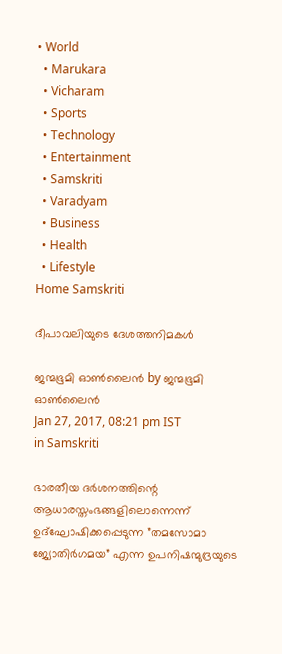• World
  • Marukara
  • Vicharam
  • Sports
  • Technology
  • Entertainment
  • Samskriti
  • Varadyam
  • Business
  • Health
  • Lifestyle
Home Samskriti

ദീപാവലിയുടെ ദേശത്തനിമകള്‍

ജന്മഭൂമി ഓണ്‍ലൈന്‍ by ജന്മഭൂമി ഓണ്‍ലൈന്‍
Jan 27, 2017, 08:21 pm IST
in Samskriti

ഭാരതീയ ദര്‍ശനത്തിന്റെ ആധാരസ്തംഭങ്ങളിലൊന്നെന്ന് ഉദ്‌ഘോഷിക്കപ്പെടുന്ന ”തമസോമാ ജ്യോതിര്‍ഗമയ” എന്ന ഉപനിഷന്മുദ്രയുടെ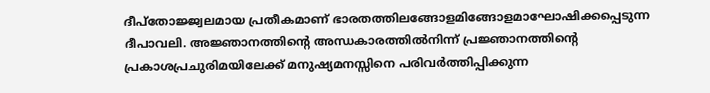ദീപ്‌തോജ്ജ്വലമായ പ്രതീകമാണ് ഭാരതത്തിലങ്ങോളമിങ്ങോളമാഘോഷിക്കപ്പെടുന്ന ദീപാവലി. അജ്ഞാനത്തിന്റെ അന്ധകാരത്തില്‍നിന്ന് പ്രജ്ഞാനത്തിന്റെ പ്രകാശപ്രചുരിമയിലേക്ക് മനുഷ്യമനസ്സിനെ പരിവര്‍ത്തിപ്പിക്കുന്ന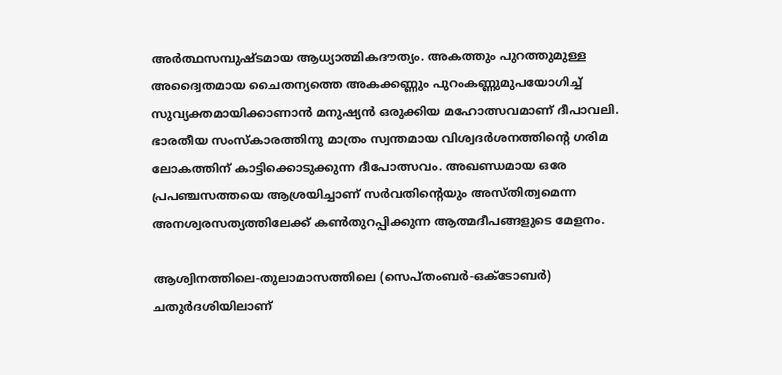അര്‍ത്ഥസമ്പുഷ്ടമായ ആധ്യാത്മികദൗത്യം. അകത്തും പുറത്തുമുള്ള അദ്വൈതമായ ചൈതന്യത്തെ അകക്കണ്ണും പുറംകണ്ണുമുപയോഗിച്ച് സുവ്യക്തമായിക്കാണാന്‍ മനുഷ്യന്‍ ഒരുക്കിയ മഹോത്സവമാണ് ദീപാവലി. ഭാരതീയ സംസ്‌കാരത്തിനു മാത്രം സ്വന്തമായ വിശ്വദര്‍ശനത്തിന്റെ ഗരിമ ലോകത്തിന് കാട്ടിക്കൊടുക്കുന്ന ദീപോത്സവം. അഖണ്ഡമായ ഒരേ പ്രപഞ്ചസത്തയെ ആശ്രയിച്ചാണ് സര്‍വതിന്റെയും അസ്തിത്വമെന്ന അനശ്വരസത്യത്തിലേക്ക് കണ്‍തുറപ്പിക്കുന്ന ആത്മദീപങ്ങളുടെ മേളനം.

ആശ്വിനത്തിലെ-തുലാമാസത്തിലെ (സെപ്തംബര്‍-ഒക്‌ടോബര്‍) ചതുര്‍ദശിയിലാണ്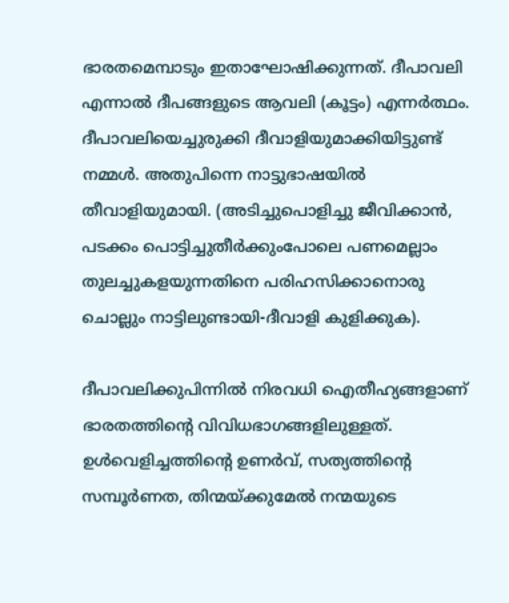ഭാരതമെമ്പാടും ഇതാഘോഷിക്കുന്നത്. ദീപാവലി എന്നാല്‍ ദീപങ്ങളുടെ ആവലി (കൂട്ടം) എന്നര്‍ത്ഥം. ദീപാവലിയെച്ചുരുക്കി ദീവാളിയുമാക്കിയിട്ടുണ്ട് നമ്മള്‍. അതുപിന്നെ നാട്ടുഭാഷയില്‍ തീവാളിയുമായി. (അടിച്ചുപൊളിച്ചു ജീവിക്കാന്‍, പടക്കം പൊട്ടിച്ചുതീര്‍ക്കുംപോലെ പണമെല്ലാം തുലച്ചുകളയുന്നതിനെ പരിഹസിക്കാനൊരു ചൊല്ലും നാട്ടിലുണ്ടായി-ദീവാളി കുളിക്കുക).

ദീപാവലിക്കുപിന്നില്‍ നിരവധി ഐതീഹ്യങ്ങളാണ് ഭാരതത്തിന്റെ വിവിധഭാഗങ്ങളിലുള്ളത്. ഉള്‍വെളിച്ചത്തിന്റെ ഉണര്‍വ്, സത്യത്തിന്റെ സമ്പൂര്‍ണത, തിന്മയ്‌ക്കുമേല്‍ നന്മയുടെ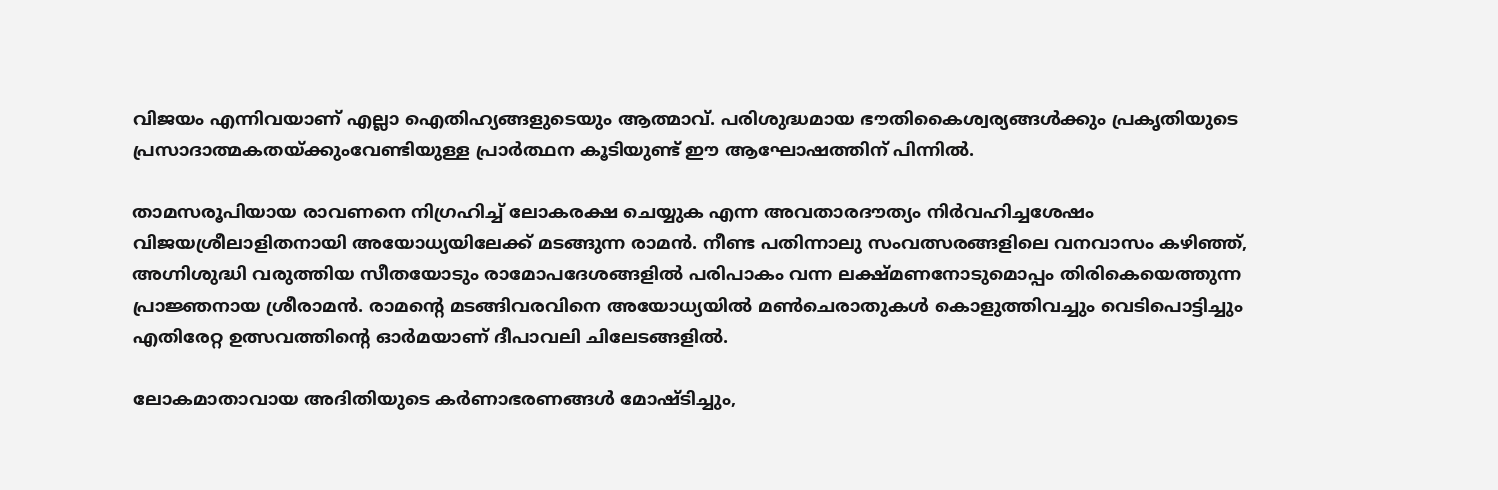വിജയം എന്നിവയാണ് എല്ലാ ഐതിഹ്യങ്ങളുടെയും ആത്മാവ്. പരിശുദ്ധമായ ഭൗതികൈശ്വര്യങ്ങള്‍ക്കും പ്രകൃതിയുടെ പ്രസാദാത്മകതയ്‌ക്കുംവേണ്ടിയുള്ള പ്രാര്‍ത്ഥന കൂടിയുണ്ട് ഈ ആഘോഷത്തിന് പിന്നില്‍.

താമസരൂപിയായ രാവണനെ നിഗ്രഹിച്ച് ലോകരക്ഷ ചെയ്യുക എന്ന അവതാരദൗത്യം നിര്‍വഹിച്ചശേഷം വിജയശ്രീലാളിതനായി അയോധ്യയിലേക്ക് മടങ്ങുന്ന രാമന്‍. നീണ്ട പതിന്നാലു സംവത്സരങ്ങളിലെ വനവാസം കഴിഞ്ഞ്, അഗ്നിശുദ്ധി വരുത്തിയ സീതയോടും രാമോപദേശങ്ങളില്‍ പരിപാകം വന്ന ലക്ഷ്മണനോടുമൊപ്പം തിരികെയെത്തുന്ന പ്രാജ്ഞനായ ശ്രീരാമന്‍. രാമന്റെ മടങ്ങിവരവിനെ അയോധ്യയില്‍ മണ്‍ചെരാതുകള്‍ കൊളുത്തിവച്ചും വെടിപൊട്ടിച്ചും എതിരേറ്റ ഉത്സവത്തിന്റെ ഓര്‍മയാണ് ദീപാവലി ചിലേടങ്ങളില്‍.

ലോകമാതാവായ അദിതിയുടെ കര്‍ണാഭരണങ്ങള്‍ മോഷ്ടിച്ചും,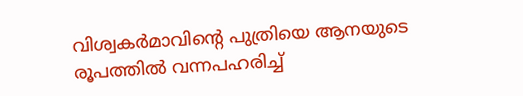വിശ്വകര്‍മാവിന്റെ പുത്രിയെ ആനയുടെ രൂപത്തില്‍ വന്നപഹരിച്ച്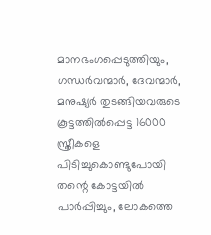മാനഭംഗപ്പെടുത്തിയും, ഗന്ധര്‍വന്മാര്‍, ദേവന്മാര്‍, മനുഷ്യര്‍ തുടങ്ങിയവരുടെ കൂട്ടത്തില്‍പ്പെട്ട 16000 സ്ത്രീകളെ പിടിച്ചുകൊണ്ടുപോയി തന്റെ കോട്ടയില്‍ പാര്‍പ്പിച്ചും, ലോകത്തെ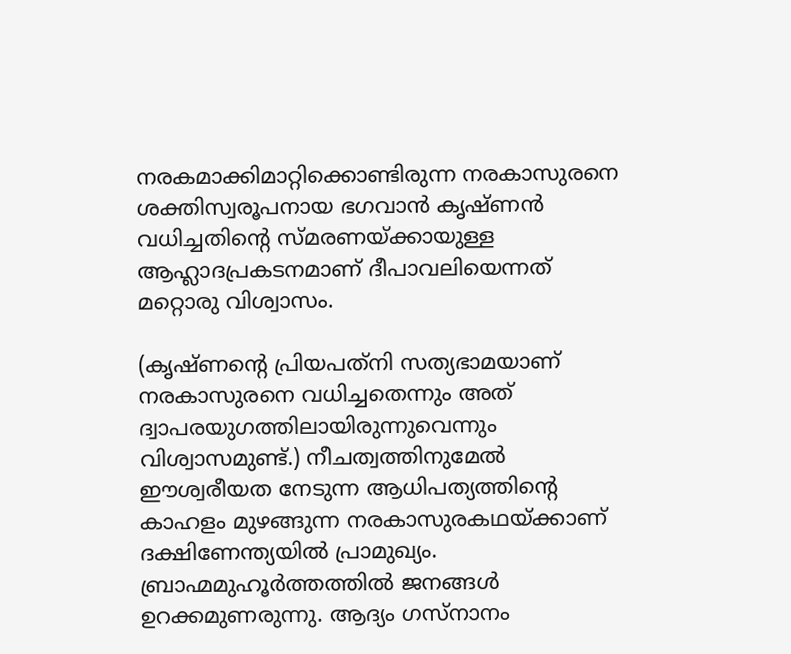നരകമാക്കിമാറ്റിക്കൊണ്ടിരുന്ന നരകാസുരനെ ശക്തിസ്വരൂപനായ ഭഗവാന്‍ കൃഷ്ണന്‍ വധിച്ചതിന്റെ സ്മരണയ്‌ക്കായുള്ള ആഹ്ലാദപ്രകടനമാണ് ദീപാവലിയെന്നത് മറ്റൊരു വിശ്വാസം.

(കൃഷ്ണന്റെ പ്രിയപത്‌നി സത്യഭാമയാണ് നരകാസുരനെ വധിച്ചതെന്നും അത് ദ്വാപരയുഗത്തിലായിരുന്നുവെന്നും വിശ്വാസമുണ്ട്.) നീചത്വത്തിനുമേല്‍ ഈശ്വരീയത നേടുന്ന ആധിപത്യത്തിന്റെ കാഹളം മുഴങ്ങുന്ന നരകാസുരകഥയ്‌ക്കാണ് ദക്ഷിണേന്ത്യയില്‍ പ്രാമുഖ്യം. ബ്രാഹ്മമുഹൂര്‍ത്തത്തില്‍ ജനങ്ങള്‍ ഉറക്കമുണരുന്നു. ആദ്യം ഗസ്‌നാനം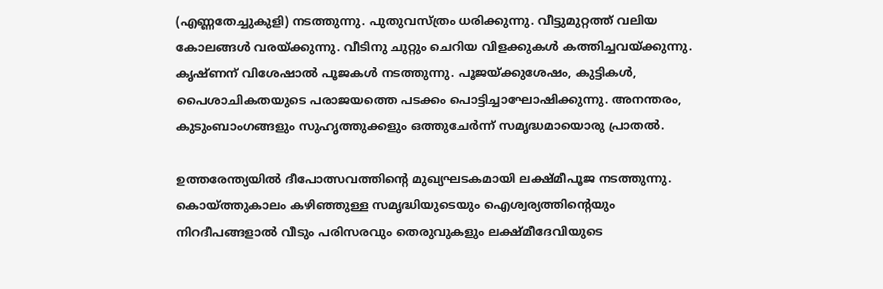(എണ്ണതേച്ചുകുളി) നടത്തുന്നു. പുതുവസ്ത്രം ധരിക്കുന്നു. വീട്ടുമുറ്റത്ത് വലിയ കോലങ്ങള്‍ വരയ്‌ക്കുന്നു. വീടിനു ചുറ്റും ചെറിയ വിളക്കുകള്‍ കത്തിച്ചവയ്‌ക്കുന്നു. കൃഷ്ണന് വിശേഷാല്‍ പൂജകള്‍ നടത്തുന്നു. പൂജയ്‌ക്കുശേഷം, കുട്ടികള്‍, പൈശാചികതയുടെ പരാജയത്തെ പടക്കം പൊട്ടിച്ചാഘോഷിക്കുന്നു. അനന്തരം, കുടുംബാംഗങ്ങളും സുഹൃത്തുക്കളും ഒത്തുചേര്‍ന്ന് സമൃദ്ധമായൊരു പ്രാതല്‍.

ഉത്തരേന്ത്യയില്‍ ദീപോത്സവത്തിന്റെ മുഖ്യഘടകമായി ലക്ഷ്മീപൂജ നടത്തുന്നു. കൊയ്‌ത്തുകാലം കഴിഞ്ഞുള്ള സമൃദ്ധിയുടെയും ഐശ്വര്യത്തിന്റെയും നിറദീപങ്ങളാല്‍ വീടും പരിസരവും തെരുവുകളും ലക്ഷ്മീദേവിയുടെ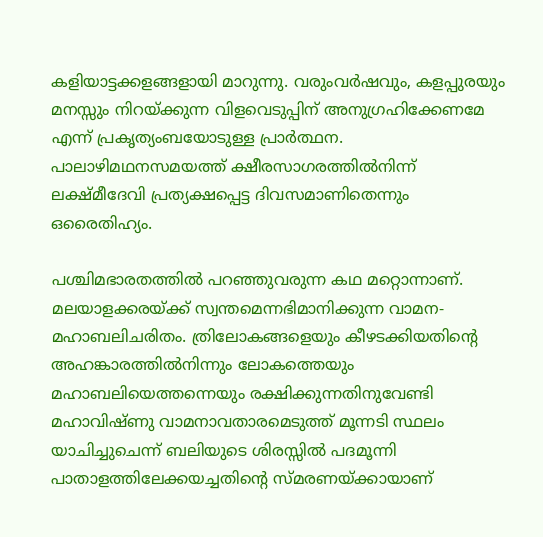കളിയാട്ടക്കളങ്ങളായി മാറുന്നു. വരുംവര്‍ഷവും, കളപ്പുരയും മനസ്സും നിറയ്‌ക്കുന്ന വിളവെടുപ്പിന് അനുഗ്രഹിക്കേണമേ എന്ന് പ്രകൃത്യംബയോടുള്ള പ്രാര്‍ത്ഥന. പാലാഴിമഥനസമയത്ത് ക്ഷീരസാഗരത്തില്‍നിന്ന് ലക്ഷ്മീദേവി പ്രത്യക്ഷപ്പെട്ട ദിവസമാണിതെന്നും ഒരൈതിഹ്യം.

പശ്ചിമഭാരതത്തില്‍ പറഞ്ഞുവരുന്ന കഥ മറ്റൊന്നാണ്. മലയാളക്കരയ്‌ക്ക് സ്വന്തമെന്നഭിമാനിക്കുന്ന വാമന-മഹാബലിചരിതം. ത്രിലോകങ്ങളെയും കീഴടക്കിയതിന്റെ അഹങ്കാരത്തില്‍നിന്നും ലോകത്തെയും മഹാബലിയെത്തന്നെയും രക്ഷിക്കുന്നതിനുവേണ്ടി മഹാവിഷ്ണു വാമനാവതാരമെടുത്ത് മൂന്നടി സ്ഥലം യാചിച്ചുചെന്ന് ബലിയുടെ ശിരസ്സില്‍ പദമൂന്നി പാതാളത്തിലേക്കയച്ചതിന്റെ സ്മരണയ്‌ക്കായാണ്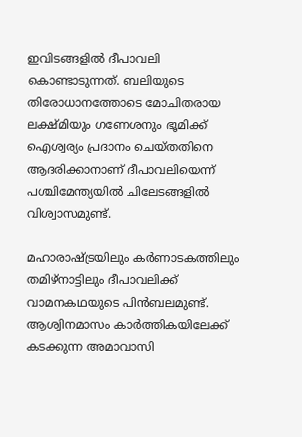ഇവിടങ്ങളില്‍ ദീപാവലി കൊണ്ടാടുന്നത്. ബലിയുടെ തിരോധാനത്തോടെ മോചിതരായ ലക്ഷ്മിയും ഗണേശനും ഭൂമിക്ക് ഐശ്വര്യം പ്രദാനം ചെയ്തതിനെ ആദരിക്കാനാണ് ദീപാവലിയെന്ന് പശ്ചിമേന്ത്യയില്‍ ചിലേടങ്ങളില്‍ വിശ്വാസമുണ്ട്.

മഹാരാഷ്‌ട്രയിലും കര്‍ണാടകത്തിലും തമിഴ്‌നാട്ടിലും ദീപാവലിക്ക് വാമനകഥയുടെ പിന്‍ബലമുണ്ട്. ആശ്വിനമാസം കാര്‍ത്തികയിലേക്ക് കടക്കുന്ന അമാവാസി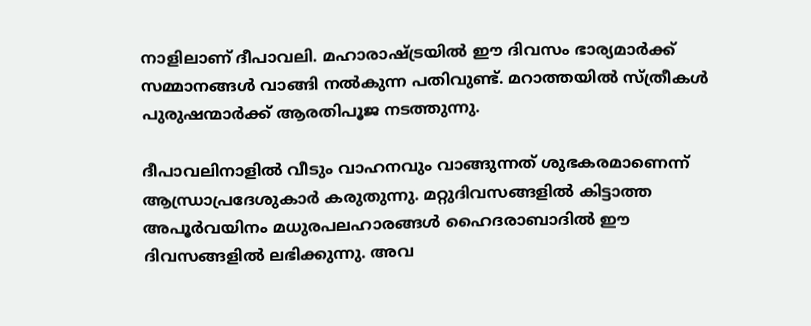നാളിലാണ് ദീപാവലി. മഹാരാഷ്‌ട്രയില്‍ ഈ ദിവസം ഭാര്യമാര്‍ക്ക് സമ്മാനങ്ങള്‍ വാങ്ങി നല്‍കുന്ന പതിവുണ്ട്. മറാത്തയില്‍ സ്ത്രീകള്‍ പുരുഷന്മാര്‍ക്ക് ആരതിപൂജ നടത്തുന്നു.

ദീപാവലിനാളില്‍ വീടും വാഹനവും വാങ്ങുന്നത് ശുഭകരമാണെന്ന് ആന്ധ്രാപ്രദേശുകാര്‍ കരുതുന്നു. മറ്റുദിവസങ്ങളില്‍ കിട്ടാത്ത അപൂര്‍വയിനം മധുരപലഹാരങ്ങള്‍ ഹൈദരാബാദില്‍ ഈ ദിവസങ്ങളില്‍ ലഭിക്കുന്നു. അവ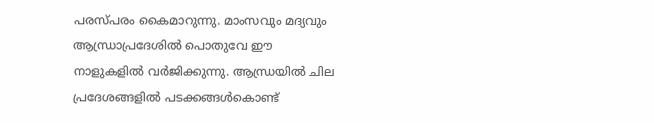പരസ്പരം കൈമാറുന്നു. മാംസവും മദ്യവും ആന്ധ്രാപ്രദേശില്‍ പൊതുവേ ഈ നാളുകളില്‍ വര്‍ജിക്കുന്നു. ആന്ധ്രയില്‍ ചില പ്രദേശങ്ങളില്‍ പടക്കങ്ങള്‍കൊണ്ട്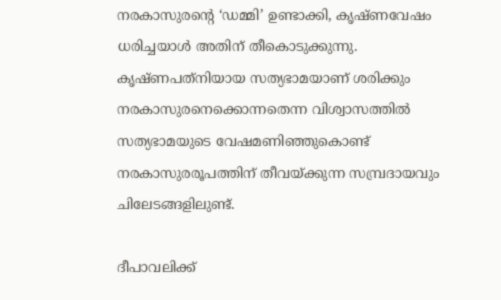നരകാസുരന്റെ ‘ഡമ്മി’ ഉണ്ടാക്കി, കൃഷ്ണവേഷം ധരിച്ചയാള്‍ അതിന് തീകൊടുക്കുന്നു. കൃഷ്ണപത്‌നിയായ സത്യഭാമയാണ് ശരിക്കും നരകാസുരനെക്കൊന്നതെന്ന വിശ്വാസത്തില്‍ സത്യഭാമയുടെ വേഷമണിഞ്ഞുകൊണ്ട് നരകാസുരരൂപത്തിന് തീവയ്‌ക്കുന്ന സമ്പ്രദായവും ചിലേടങ്ങളിലുണ്ട്.

ദീപാവലിക്ക്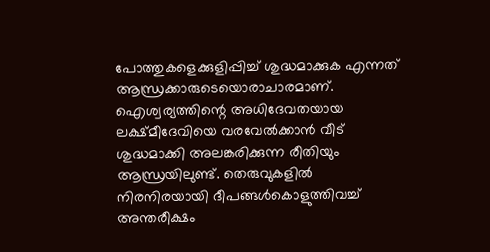പോത്തുകളെക്കുളിപ്പിച്ച് ശുദ്ധമാക്കുക എന്നത് ആന്ധ്രക്കാരുടെയൊരാചാരമാണ്. ഐശ്വര്യത്തിന്റെ അധിദേവതയായ ലക്ഷ്മീദേവിയെ വരവേല്‍ക്കാന്‍ വീട് ശുദ്ധമാക്കി അലങ്കരിക്കുന്ന രീതിയും ആന്ധ്രയിലുണ്ട്. തെരുവുകളില്‍ നിരനിരയായി ദീപങ്ങള്‍കൊളുത്തിവച്ച് അന്തരീക്ഷം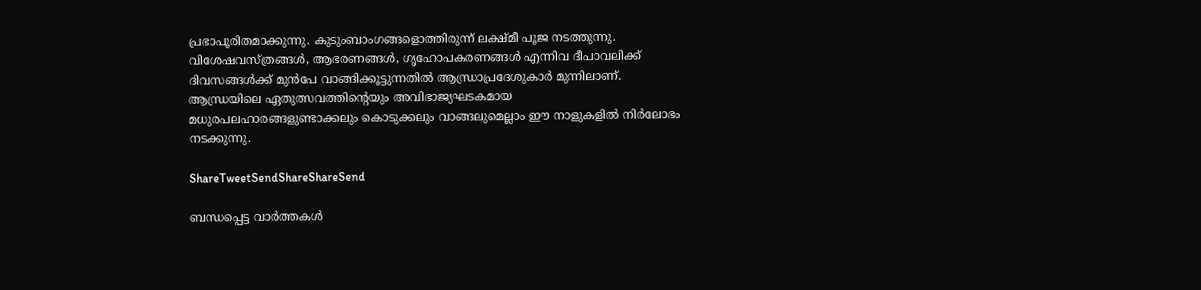പ്രഭാപൂരിതമാക്കുന്നു. കുടുംബാംഗങ്ങളൊത്തിരുന്ന് ലക്ഷ്മീ പൂജ നടത്തുന്നു. വിശേഷവസ്ത്രങ്ങള്‍, ആഭരണങ്ങള്‍, ഗൃഹോപകരണങ്ങള്‍ എന്നിവ ദീപാവലിക്ക് ദിവസങ്ങള്‍ക്ക് മുന്‍പേ വാങ്ങിക്കൂട്ടുന്നതില്‍ ആന്ധ്രാപ്രദേശുകാര്‍ മുന്നിലാണ്. ആന്ധ്രയിലെ ഏതുത്സവത്തിന്റെയും അവിഭാജ്യഘടകമായ മധുരപലഹാരങ്ങളുണ്ടാക്കലും കൊടുക്കലും വാങ്ങലുമെല്ലാം ഈ നാളുകളില്‍ നിര്‍ലോഭം നടക്കുന്നു.

ShareTweetSendShareShareSend

ബന്ധപ്പെട്ട വാര്‍ത്തകള്‍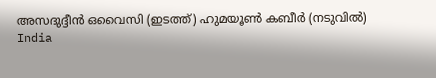അസദുദ്ദീന്‍ ഒവൈസി (ഇടത്ത്) ഹുമയൂണ്‍ കബീര്‍ (നടുവില്‍)
India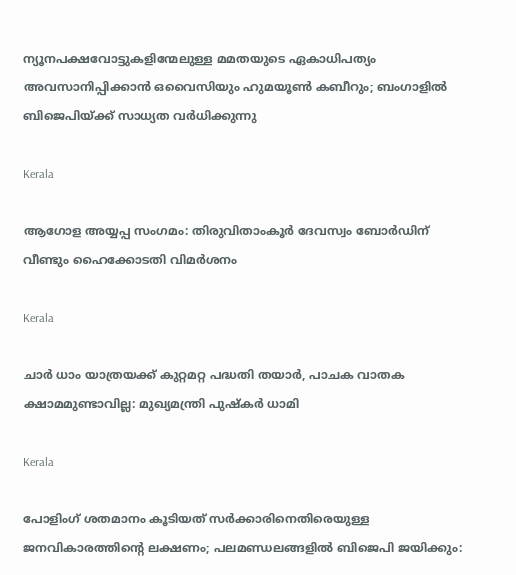ന്യൂനപക്ഷവോട്ടുകളിന്മേലുള്ള മമതയുടെ ഏകാധിപത്യം അവസാനിപ്പിക്കാന്‍ ഒവൈസിയും ഹുമയൂണ്‍ കബീറും; ബംഗാളില്‍ ബിജെപിയ്‌ക്ക് സാധ്യത വര്‍ധിക്കുന്നു

Kerala

ആഗോള അയ്യപ്പ സംഗമം: തിരുവിതാംകൂര്‍ ദേവസ്വം ബോര്‍ഡിന് വീണ്ടും ഹൈക്കോടതി വിമര്‍ശനം

Kerala

ചാർ ധാം യാത്രയക്ക് കുറ്റമറ്റ പദ്ധതി തയാർ, പാചക വാതക ക്ഷാമമുണ്ടാവില്ല: മുഖ്യമന്ത്രി പുഷ്‌കർ ധാമി

Kerala

പോളിംഗ് ശതമാനം കൂടിയത് സർക്കാരിനെതിരെയുള്ള ജനവികാരത്തിന്റെ ലക്ഷണം; പലമണ്ഡലങ്ങളിൽ ബിജെപി ജയിക്കും: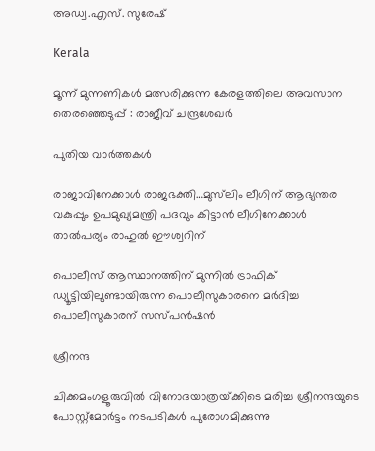അഡ്വ.എസ്. സുരേഷ്

Kerala

മൂന്ന് മുന്നണികൾ മത്സരിക്കുന്ന കേരളത്തിലെ അവസാന തെരഞ്ഞെടുപ്പ് : രാജീവ് ചന്ദ്രശേഖർ

പുതിയ വാര്‍ത്തകള്‍

രാജാവിനേക്കാള്‍ രാജഭക്തി…മുസ്‍ലിം ലീഗിന് ആഭ്യന്തര വകുപ്പും ഉപമുഖ്യമന്ത്രി പദവും കിട്ടാന്‍ ലീഗിനേക്കാള്‍ താല്‍പര്യം രാഹുൽ ഈശ്വറിന്

പൊലീസ് ആസ്ഥാനത്തിന് മുന്നില്‍ ട്രാഫിക് ഡ്യൂട്ടിയിലുണ്ടായിരുന്ന പൊലീസുകാരനെ മര്‍ദിച്ച പൊലീസുകാരന് സസ്പന്‍ഷന്‍

ശ്രീനന്ദ

ചിക്കമംഗളൂരുവില്‍ വിനോദയാത്രയ്‌ക്കിടെ മരിച്ച ശ്രീനന്ദയുടെ പോസ്റ്റ്മോര്‍ട്ടം നടപടികള്‍ പുരോഗമിക്കുന്നു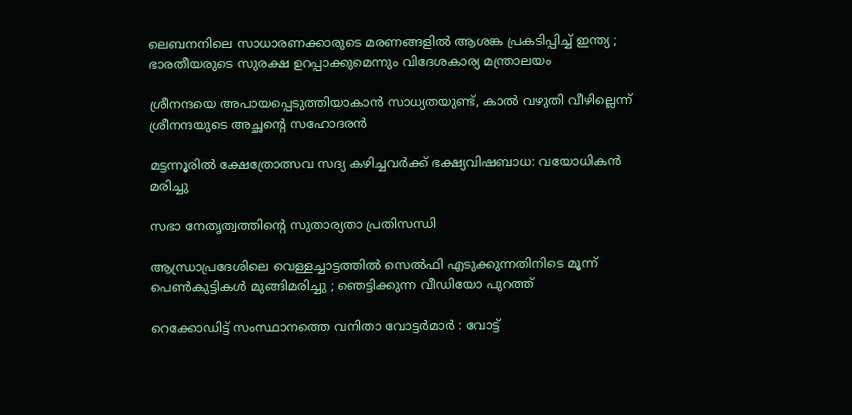ലെബനനിലെ സാധാരണക്കാരുടെ മരണങ്ങളിൽ ആശങ്ക പ്രകടിപ്പിച്ച് ഇന്ത്യ ; ഭാരതീയരുടെ സുരക്ഷ ഉറപ്പാക്കുമെന്നും വിദേശകാര്യ മന്ത്രാലയം

ശ്രീനന്ദയെ അപായപ്പെടുത്തിയാകാന്‍ സാധ്യതയുണ്ട്, കാല്‍ വഴുതി വീഴില്ലെന്ന് ശ്രീനന്ദയുടെ അച്ഛന്റെ സഹോദരന്‍

മട്ടന്നൂരില്‍ ക്ഷേത്രോത്സവ സദ്യ കഴിച്ചവര്‍ക്ക് ഭക്ഷ്യവിഷബാധ: വയോധികന്‍ മരിച്ചു

സഭാ നേതൃത്വത്തിന്റെ സുതാര്യതാ പ്രതിസന്ധി

ആന്ധ്രാപ്രദേശിലെ വെള്ളച്ചാട്ടത്തിൽ സെൽഫി എടുക്കുന്നതിനിടെ മൂന്ന് പെൺകുട്ടികൾ മുങ്ങിമരിച്ചു ; ഞെട്ടിക്കുന്ന വീഡിയോ പുറത്ത്

റെക്കോഡിട്ട് സംസ്ഥാനത്തെ വനിതാ വോട്ടര്‍മാര്‍ : വോട്ട്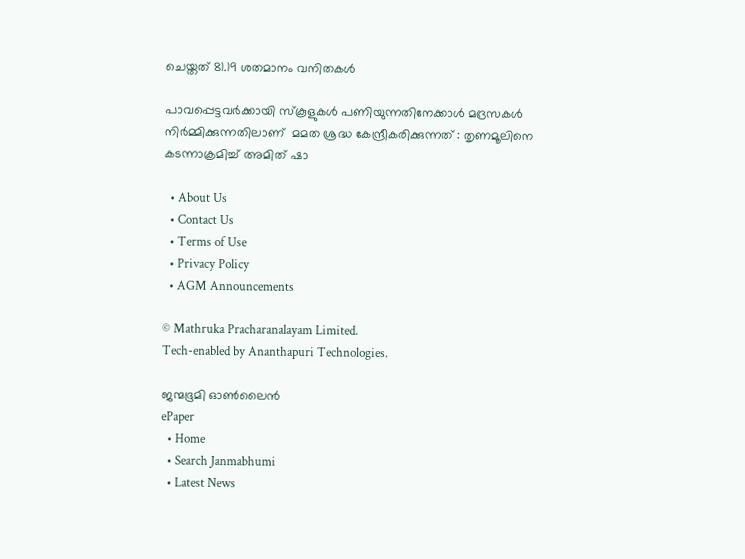ചെയ്തത് 81.19 ശതമാനം വനിതകള്‍

പാവപ്പെട്ടവർക്കായി സ്‌കൂളുകൾ പണിയുന്നതിനേക്കാൾ മദ്രസകൾ നിർമ്മിക്കുന്നതിലാണ്  മമത ശ്രദ്ധ കേന്ദ്രീകരിക്കുന്നത് : തൃണമൂലിനെ കടന്നാക്രമിച്ച് അമിത് ഷാ

  • About Us
  • Contact Us
  • Terms of Use
  • Privacy Policy
  • AGM Announcements

© Mathruka Pracharanalayam Limited.
Tech-enabled by Ananthapuri Technologies.

ജന്മഭൂമി ഓണ്‍ലൈന്‍
ePaper
  • Home
  • Search Janmabhumi
  • Latest News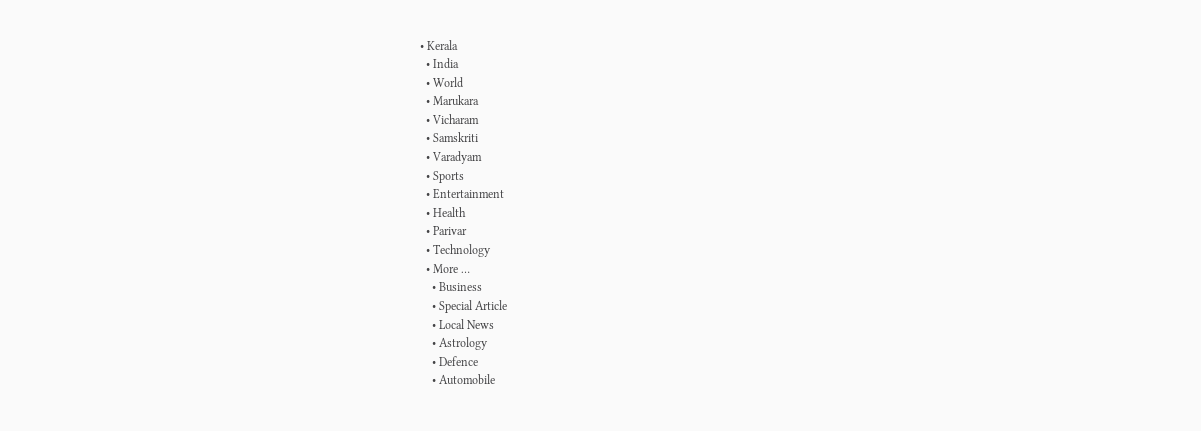• Kerala
  • India
  • World
  • Marukara
  • Vicharam
  • Samskriti
  • Varadyam
  • Sports
  • Entertainment
  • Health
  • Parivar
  • Technology
  • More …
    • Business
    • Special Article
    • Local News
    • Astrology
    • Defence
    • Automobile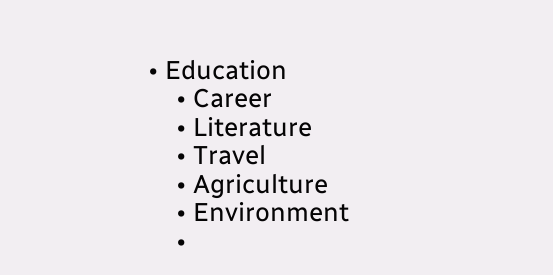• Education
    • Career
    • Literature
    • Travel
    • Agriculture
    • Environment
    •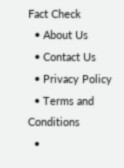Fact Check
  • About Us
  • Contact Us
  • Privacy Policy
  • Terms and Conditions
  •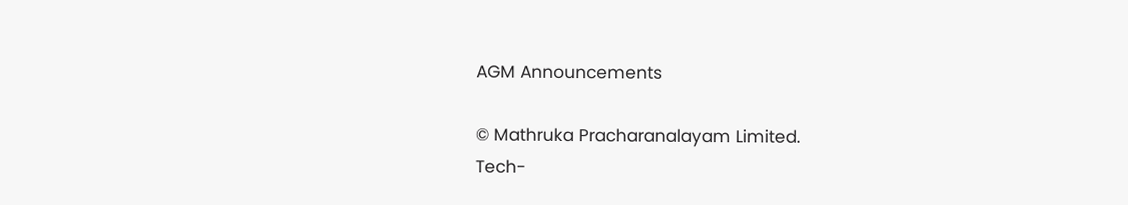AGM Announcements

© Mathruka Pracharanalayam Limited.
Tech-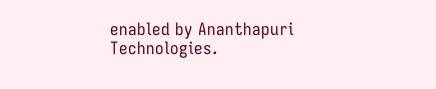enabled by Ananthapuri Technologies.